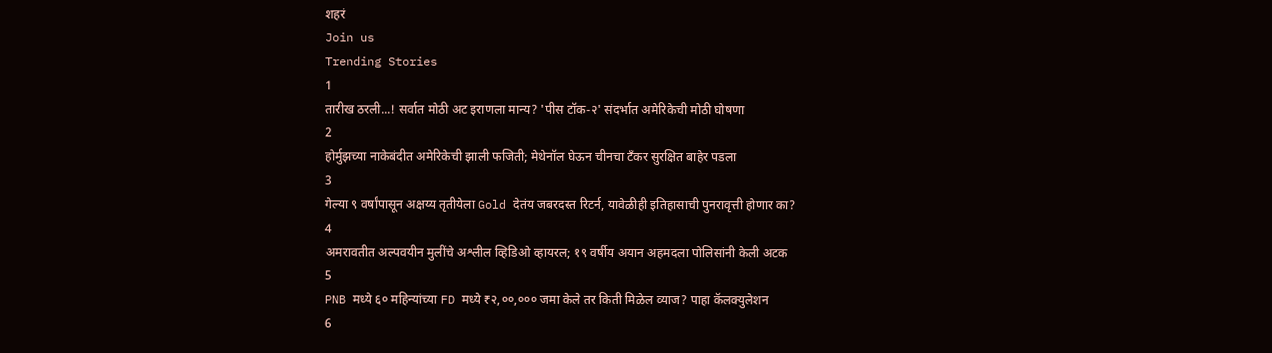शहरं
Join us
Trending Stories
1
तारीख ठरली...! सर्वात मोठी अट इराणला मान्य? 'पीस टॉक-२' संदर्भात अमेरिकेची मोठी घोषणा
2
होर्मुझच्या नाकेबंदीत अमेरिकेची झाली फजिती; मेथेनॉल घेऊन चीनचा टँकर सुरक्षित बाहेर पडला
3
गेल्या ९ वर्षांपासून अक्षय्य तृतीयेला Gold देतंय जबरदस्त रिटर्न, यावेळीही इतिहासाची पुनरावृत्ती होणार का?
4
अमरावतीत अल्पवयीन मुलींचे अश्लील व्हिडिओ व्हायरल; १९ वर्षीय अयान अहमदला पोलिसांनी केली अटक
5
PNB मध्ये ६० महिन्यांच्या FD मध्ये ₹२,००,००० जमा केले तर किती मिळेल व्याज? पाहा कॅलक्युलेशन
6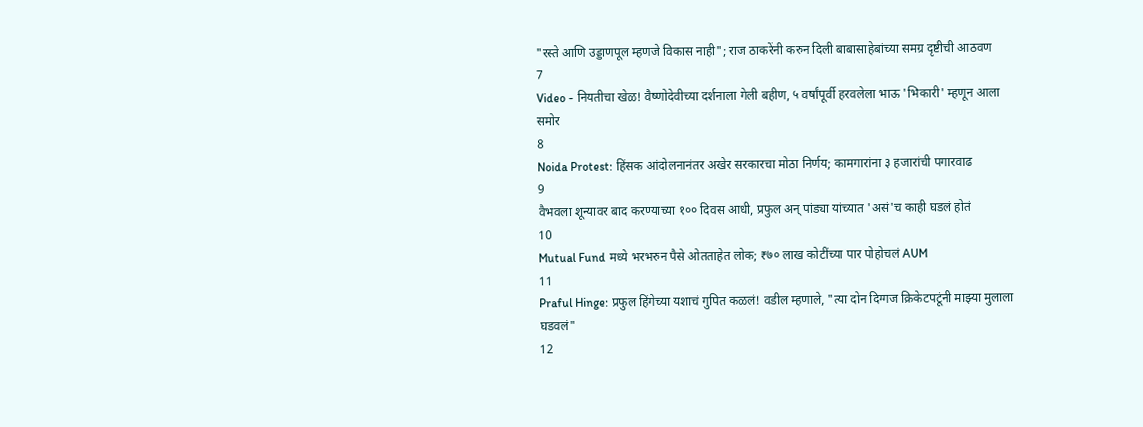"रस्ते आणि उड्डाणपूल म्हणजे विकास नाही"; राज ठाकरेंनी करुन दिली बाबासाहेबांच्या समग्र दृष्टीची आठवण
7
Video - नियतीचा खेळ! वैष्णोदेवीच्या दर्शनाला गेली बहीण, ५ वर्षांपूर्वी हरवलेला भाऊ 'भिकारी' म्हणून आला समोर
8
Noida Protest: हिंसक आंदोलनानंतर अखेर सरकारचा मोठा निर्णय; कामगारांना ३ हजारांची पगारवाढ
9
वैभवला शून्यावर बाद करण्याच्या १०० दिवस आधी, प्रफुल अन् पांड्या यांच्यात 'असं'च काही घडलं होतं
10
Mutual Fund मध्ये भरभरुन पैसे ओतताहेत लोक; ₹७० लाख कोटींच्या पार पोहोचलं AUM
11
Praful Hinge: प्रफुल हिंगेच्या यशाचं गुपित कळलं! वडील म्हणाले, "त्या दोन दिग्गज क्रिकेटपटूंनी माझ्या मुलाला घडवलं"
12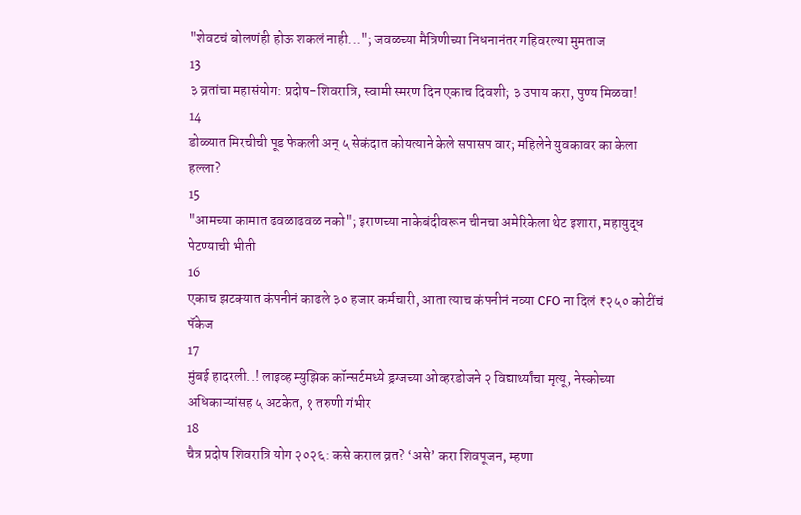"शेवटचं बोलणंही होऊ शकलं नाही..."; जवळच्या मैत्रिणीच्या निधनानंतर गहिवरल्या मुमताज
13
३ व्रतांचा महासंयोग: प्रदोष-शिवरात्रि, स्वामी स्मरण दिन एकाच दिवशी; ३ उपाय करा, पुण्य मिळवा!
14
डोळ्यात मिरचीची पूड फेकली अन् ५ सेकंदात कोयत्याने केले सपासप वार; महिलेने युवकावर का केला हल्ला?
15
"आमच्या कामात ढवळाढवळ नको"; इराणच्या नाकेबंदीवरून चीनचा अमेरिकेला थेट इशारा, महायुद्ध पेटण्याची भीती
16
एकाच झटक्यात कंपनीनं काढले ३० हजार कर्मचारी, आता त्याच कंपनीनं नव्या CFO ना दिलं ₹२५० कोटींचं पॅकेज
17
मुंबई हादरली..! लाइव्ह म्युझिक कॉन्सर्टमध्ये ड्रग्जच्या ओव्हरडोजने २ विद्यार्थ्यांचा मृत्यू, नेस्कोच्या अधिकाऱ्यांसह ५ अटकेत, १ तरुणी गंभीर
18
चैत्र प्रदोष शिवरात्रि योग २०२६: कसे कराल व्रत? ‘असे’ करा शिवपूजन, म्हणा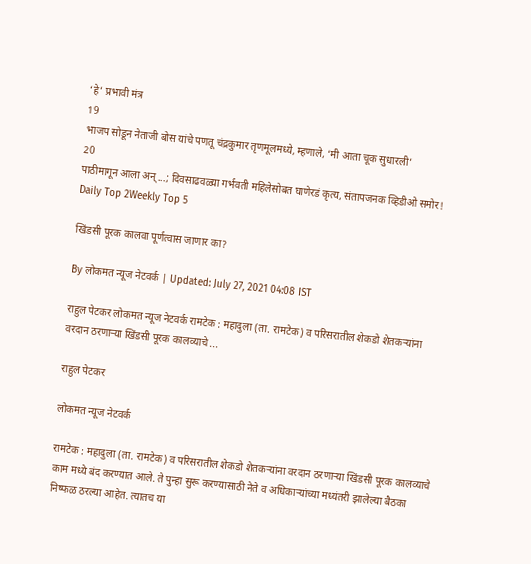‘हे’ प्रभावी मंत्र
19
भाजप सोडून नेताजी बोस यांचे पणतू चंद्रकुमार तृणमूलमध्ये, म्हणाले, ‘मी आता चूक सुधारली’
20
पाठीमागून आला अन्...; दिवसाढवळ्या गर्भवती महिलेसोबत घाणेरडं कृत्य, संतापजनक व्हिडीओ समोर!
Daily Top 2Weekly Top 5

खिंडसी पूरक कालवा पूर्णत्वास जाणार का?

By लोकमत न्यूज नेटवर्क | Updated: July 27, 2021 04:08 IST

राहुल पेटकर लोकमत न्यूज नेटवर्क रामटेक : महादुला (ता. रामटेक) व परिसरातील शेकडो शेतकऱ्यांना वरदान ठरणाऱ्या खिंडसी पूरक कालव्याचे ...

राहुल पेटकर

लोकमत न्यूज नेटवर्क

रामटेक : महादुला (ता. रामटेक) व परिसरातील शेकडो शेतकऱ्यांना वरदान ठरणाऱ्या खिंडसी पूरक कालव्याचे काम मध्ये बंद करण्यात आले. ते पुन्हा सुरू करण्यासाठी नेते व अधिकाऱ्यांच्या मध्यंतरी झालेल्या बैठका निष्फळ ठरल्या आहेत. त्यातच या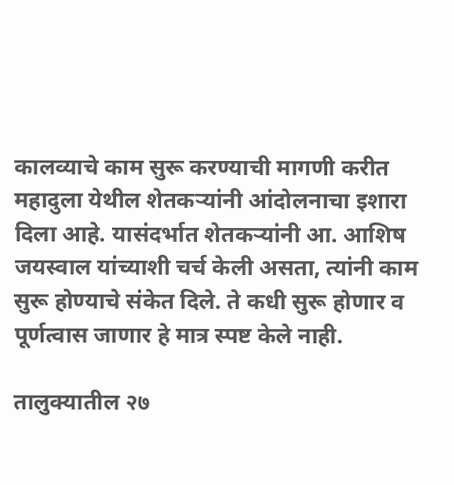कालव्याचे काम सुरू करण्याची मागणी करीत महादुला येथील शेतकऱ्यांनी आंदोलनाचा इशारा दिला आहे. यासंदर्भात शेतकऱ्यांनी आ. आशिष जयस्वाल यांच्याशी चर्च केली असता, त्यांनी काम सुरू होण्याचे संकेत दिले. ते कधी सुरू होणार व पूर्णत्वास जाणार हे मात्र स्पष्ट केले नाही.

तालुक्यातील २७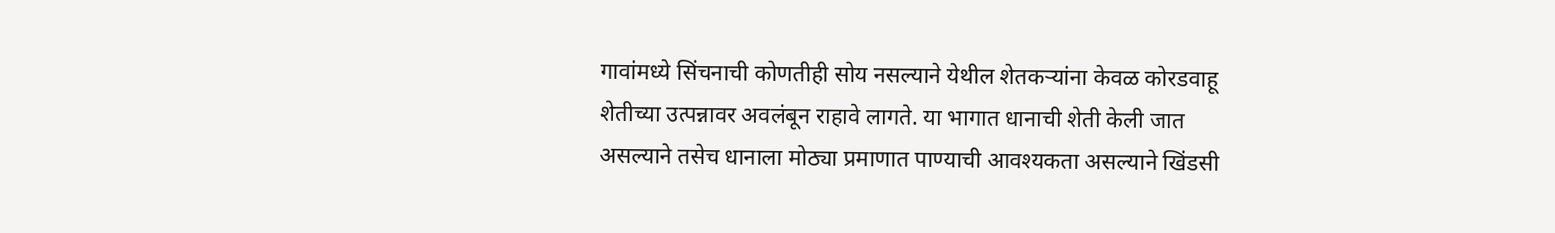गावांमध्ये सिंचनाची कोणतीही सोय नसल्याने येथील शेतकऱ्यांना केवळ कोरडवाहू शेतीच्या उत्पन्नावर अवलंबून राहावे लागते. या भागात धानाची शेती केली जात असल्याने तसेच धानाला मोठ्या प्रमाणात पाण्याची आवश्यकता असल्याने खिंडसी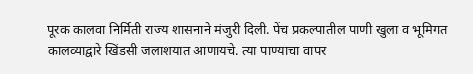पूरक कालवा निर्मिती राज्य शासनाने मंजुरी दिली. पेंच प्रकल्पातील पाणी खुला व भूमिगत कालव्याद्वारे खिंडसी जलाशयात आणायचे. त्या पाण्याचा वापर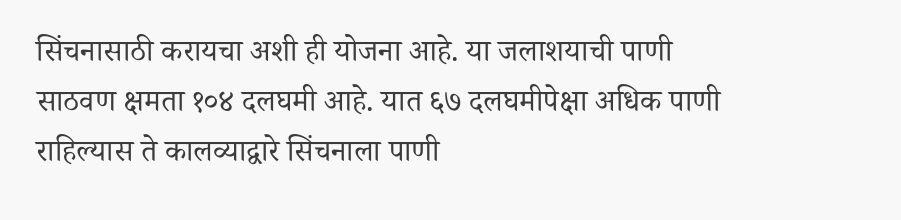सिंचनासाठी करायचा अशी ही योजना आहे. या जलाशयाची पाणी साठवण क्षमता १०४ दलघमी आहे. यात ६७ दलघमीपेक्षा अधिक पाणी राहिल्यास ते कालव्याद्वारे सिंचनाला पाणी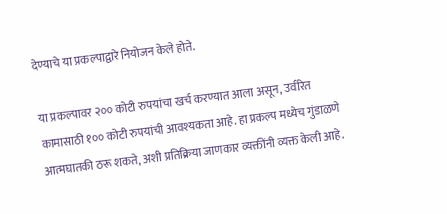देण्याचे या प्रकल्पाद्वारे नियोजन केले होते.

या प्रकल्पावर २०० कोटी रुपयांचा खर्च करण्यात आला असून, उर्वरित कामासाठी १०० कोटी रुपयांची आवश्यकता आहे. हा प्रकल्प मध्येच गुंडाळणे आत्मघातकी ठरू शकते, अशी प्रतिक्रिया जाणकार व्यक्तींनी व्यक्त केली आहे.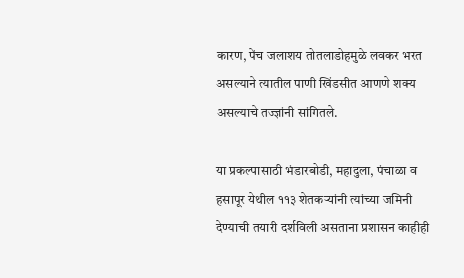कारण, पेंच जलाशय तोतलाडोहमुळे लवकर भरत असल्याने त्यातील पाणी खिंडसीत आणणे शक्य असल्याचे तज्ज्ञांनी सांगितले.

या प्रकल्पासाठी भंडारबोडी, महादुला, पंचाळा व हसापूर येथील ११३ शेतकऱ्यांनी त्यांच्या जमिनी देण्याची तयारी दर्शविली असताना प्रशासन काहीही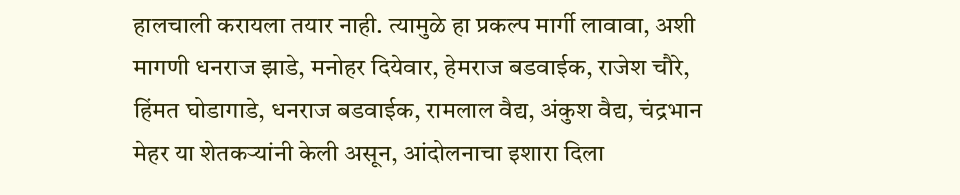हालचाली करायला तयार नाही. त्यामुळे हा प्रकल्प मार्गी लावावा, अशी मागणी धनराज झाडे, मनोहर दियेवार, हेमराज बडवाईक, राजेश चौरे, हिंमत घोडागाडे, धनराज बडवाईक, रामलाल वैद्य, अंकुश वैद्य, चंद्रभान मेहर या शेतकऱ्यांनी केली असून, आंदोलनाचा इशारा दिला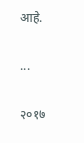आहे.

...

२०१७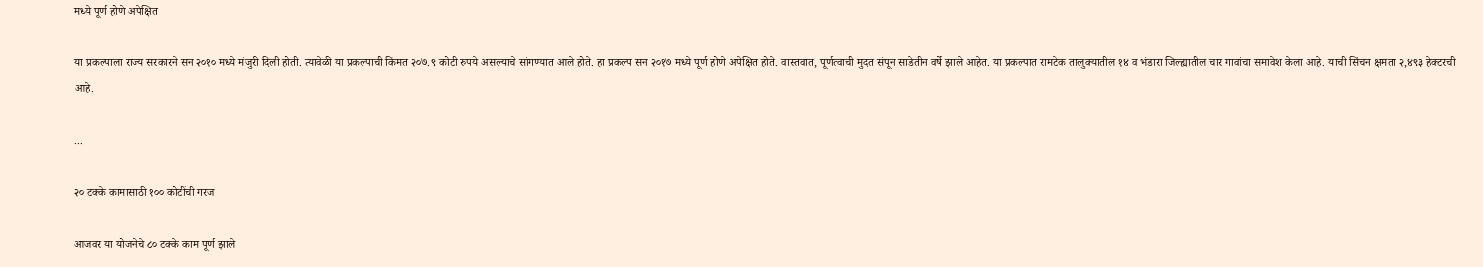मध्ये पूर्ण होणे अपेक्षित

या प्रकल्पाला राज्य सरकारने सन २०१० मध्ये मंजुरी दिली होती. त्यावेळी या प्रकल्पाची किंमत २०७.९ कोटी रुपये असल्याचे सांगण्यात आले होते. हा प्रकल्प सन २०१७ मध्ये पूर्ण होणे अपेक्षित होते. वास्तवात, पूर्णत्वाची मुदत संपून साडेतीन वर्षे झाले आहेत. या प्रकल्पात रामटेक तालुक्यातील १४ व भंडारा जिल्ह्यातील चार गावांचा समावेश केला आहे. याची सिंचन क्षमता २,४९३ हेक्टरची आहे.

...

२० टक्के कामासाठी १०० कोटींची गरज

आजवर या योजनेचे ८० टक्के काम पूर्ण झाले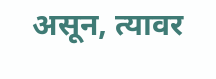असून, त्यावर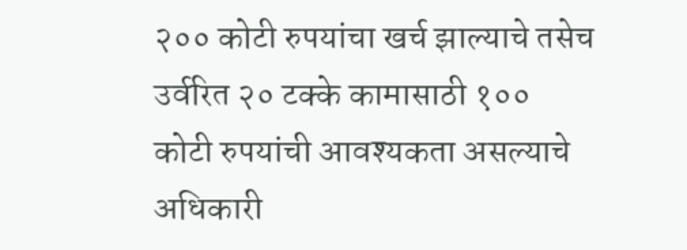२०० कोटी रुपयांचा खर्च झाल्याचे तसेच उर्वरित २० टक्के कामासाठी १०० कोटी रुपयांची आवश्यकता असल्याचे अधिकारी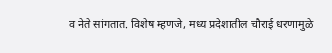व नेते सांगतात. विशेष म्हणजे, मध्य प्रदेशातील चौराई धरणामुळे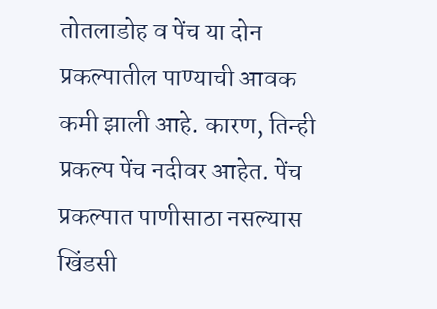तोतलाडोह व पेंच या दोन प्रकल्पातील पाण्याची आवक कमी झाली आहे. कारण, तिन्ही प्रकल्प पेंच नदीवर आहेत. पेंच प्रकल्पात पाणीसाठा नसल्यास खिंडसी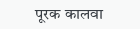पूरक कालवा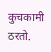कुचकामी ठरतो.